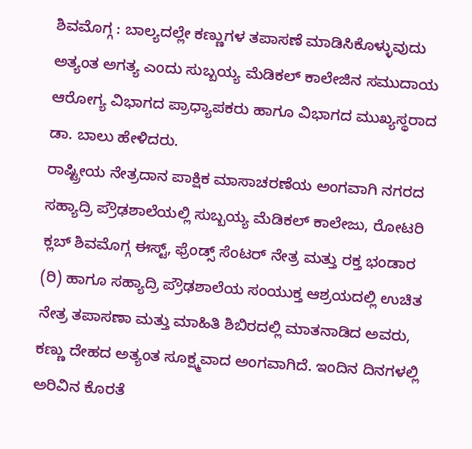ಶಿವಮೊಗ್ಗ : ಬಾಲ್ಯದಲ್ಲೇ ಕಣ್ಣುಗಳ ತಪಾಸಣೆ ಮಾಡಿಸಿಕೊಳ್ಳುವುದು ಅತ್ಯಂತ ಅಗತ್ಯ ಎಂದು ಸುಬ್ಬಯ್ಯ ಮೆಡಿಕಲ್ ಕಾಲೇಜಿನ ಸಮುದಾಯ ಆರೋಗ್ಯ ವಿಭಾಗದ ಪ್ರಾಧ್ಯಾಪಕರು ಹಾಗೂ ವಿಭಾಗದ ಮುಖ್ಯಸ್ಥರಾದ ಡಾ. ಬಾಲು ಹೇಳಿದರು.
ರಾಷ್ಟ್ರೀಯ ನೇತ್ರದಾನ ಪಾಕ್ಷಿಕ ಮಾಸಾಚರಣೆಯ ಅಂಗವಾಗಿ ನಗರದ ಸಹ್ಯಾದ್ರಿ ಪ್ರೌಢಶಾಲೆಯಲ್ಲಿ ಸುಬ್ಬಯ್ಯ ಮೆಡಿಕಲ್ ಕಾಲೇಜು, ರೋಟರಿ ಕ್ಲಬ್ ಶಿವಮೊಗ್ಗ ಈಸ್ಟ್, ಫ್ರೆಂಡ್ಸ್ ಸೆಂಟರ್ ನೇತ್ರ ಮತ್ತು ರಕ್ತ ಭಂಡಾರ (ರಿ) ಹಾಗೂ ಸಹ್ಯಾದ್ರಿ ಪ್ರೌಢಶಾಲೆಯ ಸಂಯುಕ್ತ ಆಶ್ರಯದಲ್ಲಿ ಉಚಿತ ನೇತ್ರ ತಪಾಸಣಾ ಮತ್ತು ಮಾಹಿತಿ ಶಿಬಿರದಲ್ಲಿ ಮಾತನಾಡಿದ ಅವರು, ಕಣ್ಣು ದೇಹದ ಅತ್ಯಂತ ಸೂಕ್ಷ್ಮವಾದ ಅಂಗವಾಗಿದೆ. ಇಂದಿನ ದಿನಗಳಲ್ಲಿ ಅರಿವಿನ ಕೊರತೆ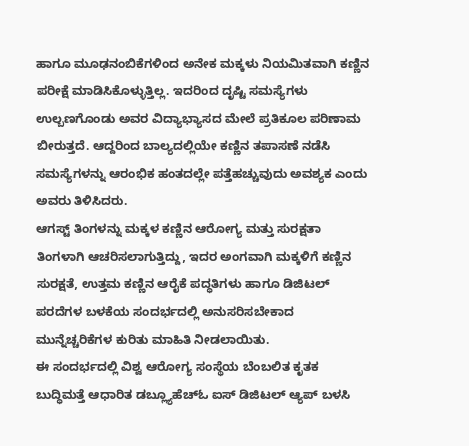ಹಾಗೂ ಮೂಢನಂಬಿಕೆಗಳಿಂದ ಅನೇಕ ಮಕ್ಕಳು ನಿಯಮಿತವಾಗಿ ಕಣ್ಣಿನ ಪರೀಕ್ಷೆ ಮಾಡಿಸಿಕೊಳ್ಳುತ್ತಿಲ್ಲ. ಇದರಿಂದ ದೃಷ್ಟಿ ಸಮಸ್ಯೆಗಳು ಉಲ್ಬಣಗೊಂಡು ಅವರ ವಿದ್ಯಾಭ್ಯಾಸದ ಮೇಲೆ ಪ್ರತಿಕೂಲ ಪರಿಣಾಮ ಬೀರುತ್ತದೆ. ಆದ್ದರಿಂದ ಬಾಲ್ಯದಲ್ಲಿಯೇ ಕಣ್ಣಿನ ತಪಾಸಣೆ ನಡೆಸಿ ಸಮಸ್ಯೆಗಳನ್ನು ಆರಂಭಿಕ ಹಂತದಲ್ಲೇ ಪತ್ತೆಹಚ್ಚುವುದು ಅವಶ್ಯಕ ಎಂದು ಅವರು ತಿಳಿಸಿದರು.
ಆಗಸ್ಟ್ ತಿಂಗಳನ್ನು ಮಕ್ಕಳ ಕಣ್ಣಿನ ಆರೋಗ್ಯ ಮತ್ತು ಸುರಕ್ಷತಾ ತಿಂಗಳಾಗಿ ಆಚರಿಸಲಾಗುತ್ತಿದ್ದು, ಇದರ ಅಂಗವಾಗಿ ಮಕ್ಕಳಿಗೆ ಕಣ್ಣಿನ ಸುರಕ್ಷತೆ, ಉತ್ತಮ ಕಣ್ಣಿನ ಆರೈಕೆ ಪದ್ಧತಿಗಳು ಹಾಗೂ ಡಿಜಿಟಲ್ ಪರದೆಗಳ ಬಳಕೆಯ ಸಂದರ್ಭದಲ್ಲಿ ಅನುಸರಿಸಬೇಕಾದ ಮುನ್ನೆಚ್ಚರಿಕೆಗಳ ಕುರಿತು ಮಾಹಿತಿ ನೀಡಲಾಯಿತು.
ಈ ಸಂದರ್ಭದಲ್ಲಿ ವಿಶ್ವ ಆರೋಗ್ಯ ಸಂಸ್ಥೆಯ ಬೆಂಬಲಿತ ಕೃತಕ ಬುದ್ಧಿಮತ್ತೆ ಆಧಾರಿತ ಡಬ್ಲ್ಯೂಹೆಚ್ಓ ಐಸ್ ಡಿಜಿಟಲ್ ಆ್ಯಪ್ ಬಳಸಿ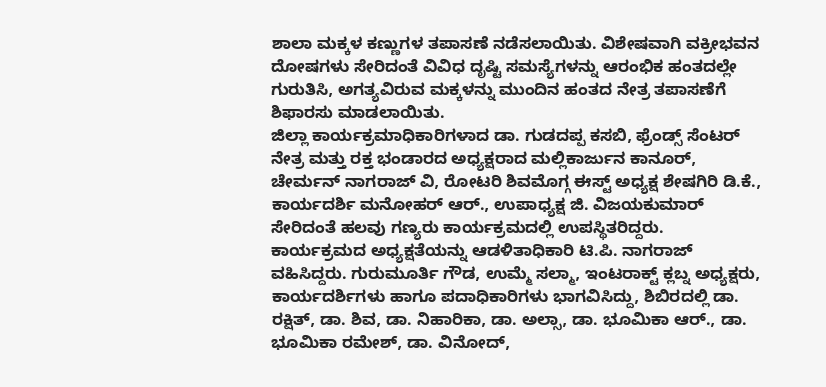ಶಾಲಾ ಮಕ್ಕಳ ಕಣ್ಣುಗಳ ತಪಾಸಣೆ ನಡೆಸಲಾಯಿತು. ವಿಶೇಷವಾಗಿ ವಕ್ರೀಭವನ ದೋಷಗಳು ಸೇರಿದಂತೆ ವಿವಿಧ ದೃಷ್ಟಿ ಸಮಸ್ಯೆಗಳನ್ನು ಆರಂಭಿಕ ಹಂತದಲ್ಲೇ ಗುರುತಿಸಿ, ಅಗತ್ಯವಿರುವ ಮಕ್ಕಳನ್ನು ಮುಂದಿನ ಹಂತದ ನೇತ್ರ ತಪಾಸಣೆಗೆ ಶಿಫಾರಸು ಮಾಡಲಾಯಿತು.
ಜಿಲ್ಲಾ ಕಾರ್ಯಕ್ರಮಾಧಿಕಾರಿಗಳಾದ ಡಾ. ಗುಡದಪ್ಪ ಕಸಬಿ, ಫ್ರೆಂಡ್ಸ್ ಸೆಂಟರ್ ನೇತ್ರ ಮತ್ತು ರಕ್ತ ಭಂಡಾರದ ಅಧ್ಯಕ್ಷರಾದ ಮಲ್ಲಿಕಾರ್ಜುನ ಕಾನೂರ್, ಚೇರ್ಮನ್ ನಾಗರಾಜ್ ವಿ, ರೋಟರಿ ಶಿವಮೊಗ್ಗ ಈಸ್ಟ್ ಅಧ್ಯಕ್ಷ ಶೇಷಗಿರಿ ಡಿ.ಕೆ., ಕಾರ್ಯದರ್ಶಿ ಮನೋಹರ್ ಆರ್., ಉಪಾಧ್ಯಕ್ಷ ಜಿ. ವಿಜಯಕುಮಾರ್ ಸೇರಿದಂತೆ ಹಲವು ಗಣ್ಯರು ಕಾರ್ಯಕ್ರಮದಲ್ಲಿ ಉಪಸ್ಥಿತರಿದ್ದರು.
ಕಾರ್ಯಕ್ರಮದ ಅಧ್ಯಕ್ಷತೆಯನ್ನು ಆಡಳಿತಾಧಿಕಾರಿ ಟಿ.ಪಿ. ನಾಗರಾಜ್ ವಹಿಸಿದ್ದರು. ಗುರುಮೂರ್ತಿ ಗೌಡ, ಉಮ್ಮೆ ಸಲ್ಮಾ, ಇಂಟರಾಕ್ಟ್ ಕ್ಲಬ್ನ ಅಧ್ಯಕ್ಷರು, ಕಾರ್ಯದರ್ಶಿಗಳು ಹಾಗೂ ಪದಾಧಿಕಾರಿಗಳು ಭಾಗವಿಸಿದ್ದು, ಶಿಬಿರದಲ್ಲಿ ಡಾ. ರಕ್ಷಿತ್, ಡಾ. ಶಿವ, ಡಾ. ನಿಹಾರಿಕಾ, ಡಾ. ಅಲ್ಸಾ, ಡಾ. ಭೂಮಿಕಾ ಆರ್., ಡಾ. ಭೂಮಿಕಾ ರಮೇಶ್, ಡಾ. ವಿನೋದ್,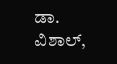ಡಾ. ವಿಶಾಲ್,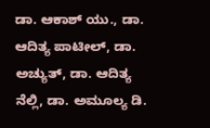ಡಾ. ಆಕಾಶ್ ಯು., ಡಾ. ಆದಿತ್ಯ ಪಾಟೀಲ್, ಡಾ. ಅಚ್ಯುತ್, ಡಾ. ಆದಿತ್ಯ ನೆಲ್ಲಿ, ಡಾ. ಅಮೂಲ್ಯ ಡಿ.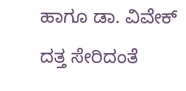ಹಾಗೂ ಡಾ. ವಿವೇಕ್ ದತ್ತ ಸೇರಿದಂತೆ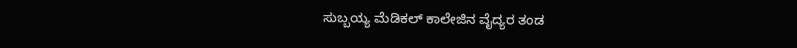ಸುಬ್ಬಯ್ಯ ಮೆಡಿಕಲ್ ಕಾಲೇಜಿನ ವೈದ್ಯರ ತಂಡ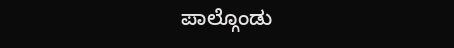ಪಾಲ್ಗೊಂಡು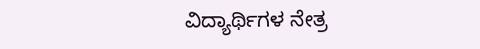ವಿದ್ಯಾರ್ಥಿಗಳ ನೇತ್ರ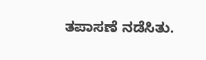ತಪಾಸಣೆ ನಡೆಸಿತು.